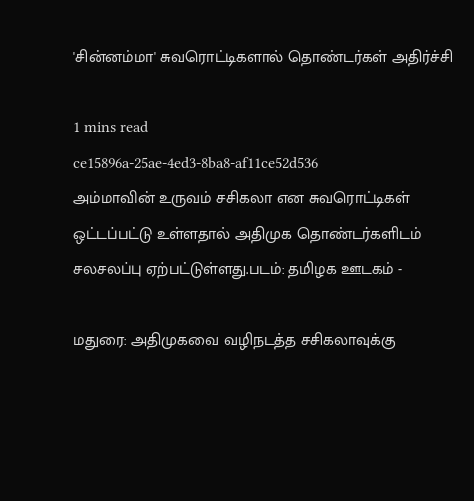'சின்னம்மா' சுவரொட்டிகளால் தொண்டர்கள் அதிர்ச்சி

1 mins read
ce15896a-25ae-4ed3-8ba8-af11ce52d536
அம்மாவின் உருவம் சசிகலா என சுவரொட்டிகள் ஒட்டப்பட்டு உள்ளதால் அதிமுக தொண்டர்களிடம் சலசலப்பு ஏற்பட்டுள்ளது.படம்: தமிழக ஊடகம் -

மதுரை: அதிமுகவை வழிநடத்த சசிகலாவுக்கு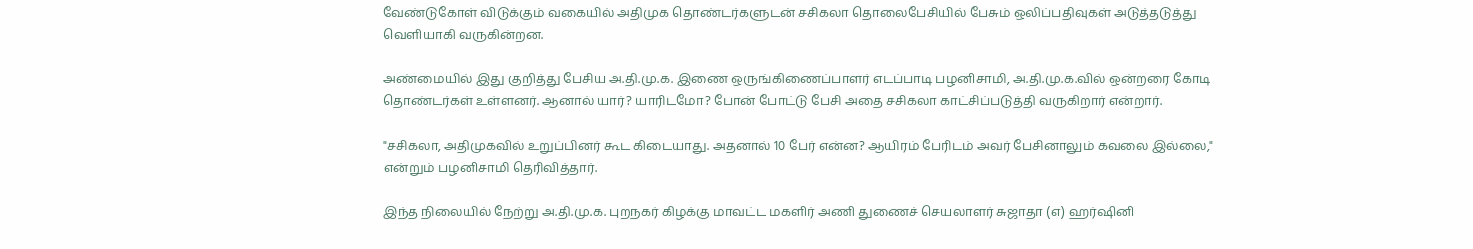வேண்டுகோள் விடுக்கும் வகையில் அதிமுக தொண்டர்களுடன் சசிகலா தொலைபேசியில் பேசும் ஒலிப்பதிவுகள் அடுத்தடுத்து வெளியாகி வருகின்றன.

அண்மையில் இது குறித்து பேசிய அ.தி.மு.க. இணை ஒருங்கிணைப்பாளர் எடப்பாடி பழனிசாமி, அ.தி.மு.க.வில் ஒன்றரை கோடி தொண்டர்கள் உள்ளனர். ஆனால் யார்? யாரிடமோ? போன் போட்டு பேசி அதை சசிகலா காட்சிப்படுத்தி வருகிறார் என்றார்.

"சசிகலா, அதிமுகவில் உறுப்பினர் கூட கிடையாது. அதனால் 10 பேர் என்ன? ஆயிரம் பேரிடம் அவர் பேசினாலும் கவலை இல்லை," என்றும் பழனிசாமி தெரிவித்தார்.

இந்த நிலையில் நேற்று அ.தி.மு.க. புறநகர் கிழக்கு மாவட்ட மகளிர் அணி துணைச் செயலாளர் சுஜாதா (எ) ஹர்ஷினி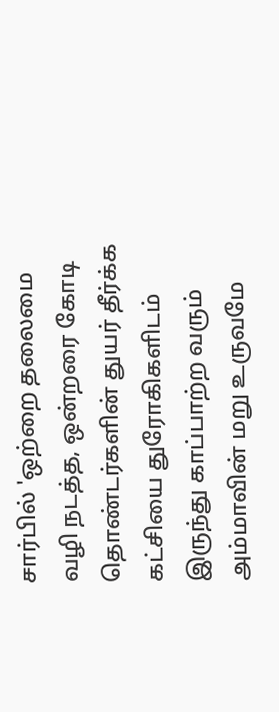சார்பில் 'ஒற்றை தலைமை வழி நடத்த, ஒன்றரை கோடி தொண்டர்களின் துயர் தீர்க்க கட்சியை துரோகிகளிடம் இருந்து காப்பாற்ற வரும் அம்மாவின் மறு உருவமே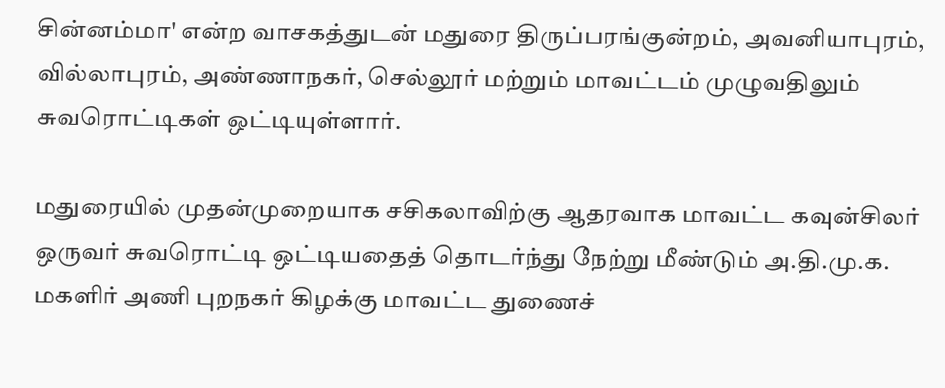சின்னம்மா' என்ற வாசகத்துடன் மதுரை திருப்பரங்குன்றம், அவனியாபுரம், வில்லாபுரம், அண்ணாநகர், செல்லூர் மற்றும் மாவட்டம் முழுவதிலும் சுவரொட்டிகள் ஒட்டியுள்ளார்.

மதுரையில் முதன்முறையாக சசிகலாவிற்கு ஆதரவாக மாவட்ட கவுன்சிலர் ஒருவர் சுவரொட்டி ஒட்டியதைத் தொடர்ந்து நேற்று மீண்டும் அ.தி.மு.க. மகளிர் அணி புறநகர் கிழக்கு மாவட்ட துணைச்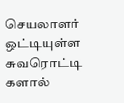செயலாளர் ஒட்டியுள்ள சுவரொட்டி களால்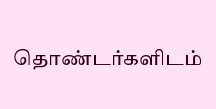தொண்டர்களிடம்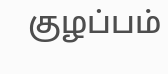குழப்பம்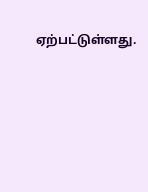ஏற்பட்டுள்ளது.